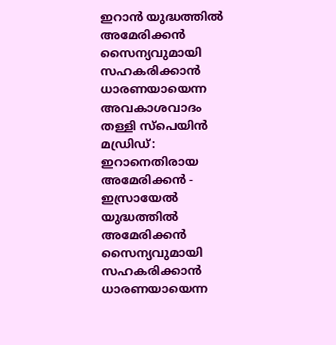ഇറാൻ യുദ്ധത്തിൽ അമേരിക്കൻ സൈന്യവുമായി സഹകരിക്കാൻ ധാരണയായെന്ന അവകാശവാദം തള്ളി സ്പെയിൻ
മഡ്രിഡ്: ഇറാനെതിരായ അമേരിക്കൻ - ഇസ്രായേൽ യുദ്ധത്തിൽ അമേരിക്കൻ സൈന്യവുമായി സഹകരിക്കാൻ ധാരണയായെന്ന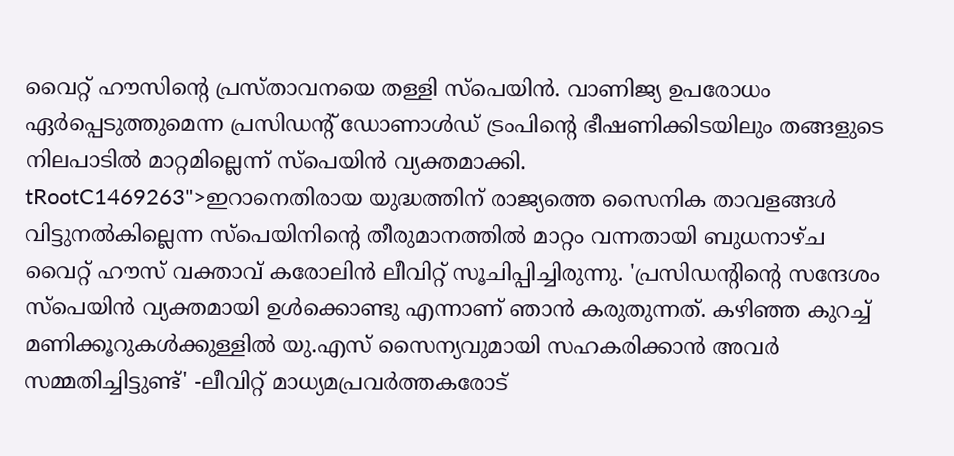വൈറ്റ് ഹൗസിന്റെ പ്രസ്താവനയെ തള്ളി സ്പെയിൻ. വാണിജ്യ ഉപരോധം ഏർപ്പെടുത്തുമെന്ന പ്രസിഡന്റ് ഡോണാൾഡ് ട്രംപിന്റെ ഭീഷണിക്കിടയിലും തങ്ങളുടെ നിലപാടിൽ മാറ്റമില്ലെന്ന് സ്പെയിൻ വ്യക്തമാക്കി.
tRootC1469263">ഇറാനെതിരായ യുദ്ധത്തിന് രാജ്യത്തെ സൈനിക താവളങ്ങൾ വിട്ടുനൽകില്ലെന്ന സ്പെയിനിന്റെ തീരുമാനത്തിൽ മാറ്റം വന്നതായി ബുധനാഴ്ച വൈറ്റ് ഹൗസ് വക്താവ് കരോലിൻ ലീവിറ്റ് സൂചിപ്പിച്ചിരുന്നു. 'പ്രസിഡന്റിന്റെ സന്ദേശം സ്പെയിൻ വ്യക്തമായി ഉൾക്കൊണ്ടു എന്നാണ് ഞാൻ കരുതുന്നത്. കഴിഞ്ഞ കുറച്ച് മണിക്കൂറുകൾക്കുള്ളിൽ യു.എസ് സൈന്യവുമായി സഹകരിക്കാൻ അവർ സമ്മതിച്ചിട്ടുണ്ട്' -ലീവിറ്റ് മാധ്യമപ്രവർത്തകരോട്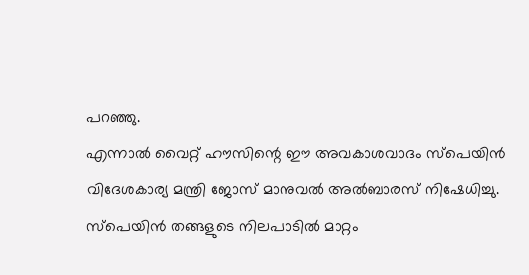പറഞ്ഞു.
എന്നാൽ വൈറ്റ് ഹൗസിന്റെ ഈ അവകാശവാദം സ്പെയിൻ വിദേശകാര്യ മന്ത്രി ജോസ് മാനുവൽ അൽബാരസ് നിഷേധിച്ചു. സ്പെയിൻ തങ്ങളുടെ നിലപാടിൽ മാറ്റം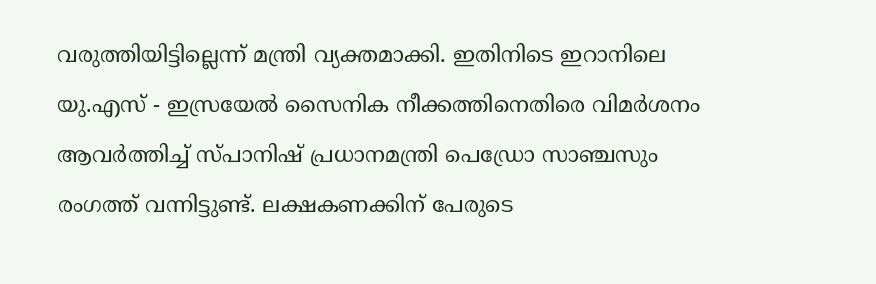വരുത്തിയിട്ടില്ലെന്ന് മന്ത്രി വ്യക്തമാക്കി. ഇതിനിടെ ഇറാനിലെ യു.എസ് - ഇസ്രയേൽ സൈനിക നീക്കത്തിനെതിരെ വിമർശനം ആവർത്തിച്ച് സ്പാനിഷ് പ്രധാനമന്ത്രി പെഡ്രോ സാഞ്ചസും രംഗത്ത് വന്നിട്ടുണ്ട്. ലക്ഷകണക്കിന് പേരുടെ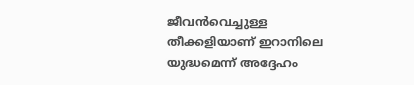ജീവൻവെച്ചുള്ള തീക്കളിയാണ് ഇറാനിലെ യുദ്ധമെന്ന് അദ്ദേഹം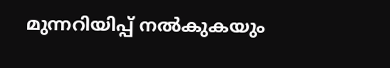മുന്നറിയിപ്പ് നൽകുകയും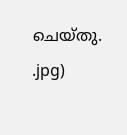ചെയ്തു.
.jpg)